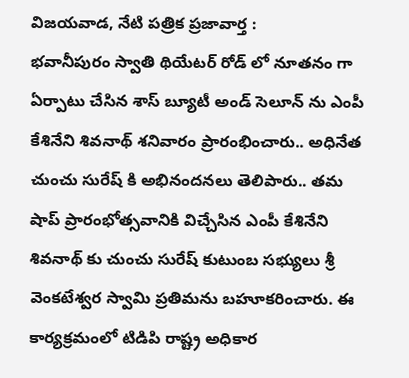విజయవాడ, నేటి పత్రిక ప్రజావార్త :
భవానీపురం స్వాతి థియేటర్ రోడ్ లో నూతనం గా ఏర్పాటు చేసిన శాస్ బ్యూటీ అండ్ సెలూన్ ను ఎంపీ కేశినేని శివనాథ్ శనివారం ప్రారంభించారు.. అధినేత చుంచు సురేష్ కి అభినందనలు తెలిపారు.. తమ షాప్ ప్రారంభోత్సవానికి విచ్చేసిన ఎంపీ కేశినేని శివనాథ్ కు చుంచు సురేష్ కుటుంబ సభ్యులు శ్రీ వెంకటేశ్వర స్వామి ప్రతిమను బహూకరించారు. ఈ కార్యక్రమంలో టిడిపి రాష్ట్ర అధికార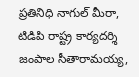ప్రతినిధి నాగుల్ మీరా, టిడిపి రాష్ట్ర కార్యదర్శి జంపాల సీతారామయ్య,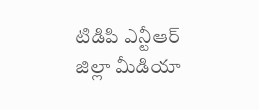టిడిపి ఎన్టీఆర్ జిల్లా మీడియా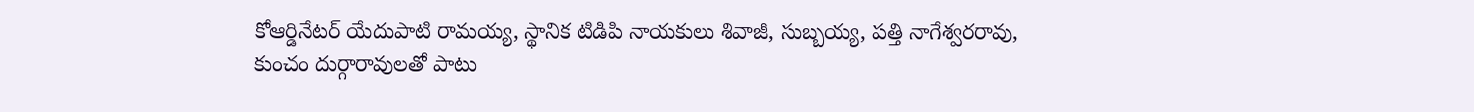కోఆర్డినేటర్ యేదుపాటి రామయ్య, స్థానిక టిడిపి నాయకులు శివాజీ, సుబ్బయ్య, పత్తి నాగేశ్వరరావు, కుంచం దుర్గారావులతో పాటు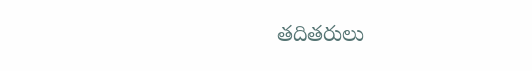తదితరులు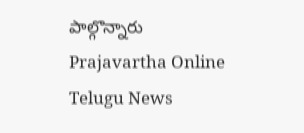పాల్గొన్నారు
Prajavartha Online Telugu News